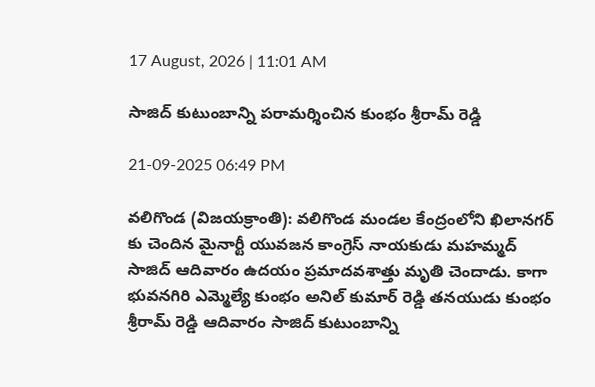17 August, 2026 | 11:01 AM

సాజిద్ కుటుంబాన్ని పరామర్శించిన కుంభం శ్రీరామ్ రెడ్డి

21-09-2025 06:49 PM

వలిగొండ (విజయక్రాంతి): వలిగొండ మండల కేంద్రంలోని ఖిలానగర్ కు చెందిన మైనార్టీ యువజన కాంగ్రెస్ నాయకుడు మహమ్మద్ సాజిద్ ఆదివారం ఉదయం ప్రమాదవశాత్తు మృతి చెందాడు. కాగా భువనగిరి ఎమ్మెల్యే కుంభం అనిల్ కుమార్ రెడ్డి తనయుడు కుంభం శ్రీరామ్ రెడ్డి ఆదివారం సాజిద్ కుటుంబాన్ని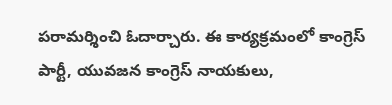పరామర్శించి ఓదార్చారు. ఈ కార్యక్రమంలో కాంగ్రెస్ పార్టీ, యువజన కాంగ్రెస్ నాయకులు,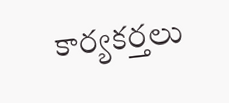కార్యకర్తలు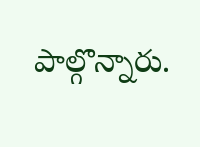పాల్గొన్నారు.